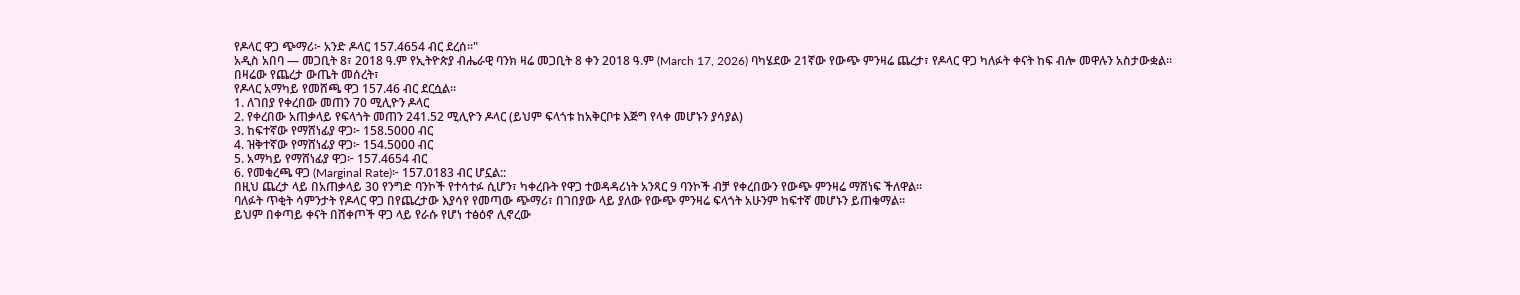የዶላር ዋጋ ጭማሪ፦ አንድ ዶላር 157.4654 ብር ደረሰ።"
አዲስ አበባ — መጋቢት 8፣ 2018 ዓ.ም የኢትዮጵያ ብሔራዊ ባንክ ዛሬ መጋቢት 8 ቀን 2018 ዓ.ም (March 17, 2026) ባካሄደው 21ኛው የውጭ ምንዛሬ ጨረታ፣ የዶላር ዋጋ ካለፉት ቀናት ከፍ ብሎ መዋሉን አስታውቋል።
በዛሬው የጨረታ ውጤት መሰረት፣
የዶላር አማካይ የመሸጫ ዋጋ 157.46 ብር ደርሷል።
1. ለገበያ የቀረበው መጠን 70 ሚሊዮን ዶላር
2. የቀረበው አጠቃላይ የፍላጎት መጠን 241.52 ሚሊዮን ዶላር (ይህም ፍላጎቱ ከአቅርቦቱ እጅግ የላቀ መሆኑን ያሳያል)
3. ከፍተኛው የማሸነፊያ ዋጋ፦ 158.5000 ብር
4. ዝቅተኛው የማሸነፊያ ዋጋ፦ 154.5000 ብር
5. አማካይ የማሸነፊያ ዋጋ፦ 157.4654 ብር
6. የመቁረጫ ዋጋ (Marginal Rate)፦ 157.0183 ብር ሆኗል::
በዚህ ጨረታ ላይ በአጠቃላይ 30 የንግድ ባንኮች የተሳተፉ ሲሆን፣ ካቀረቡት የዋጋ ተወዳዳሪነት አንጻር 9 ባንኮች ብቻ የቀረበውን የውጭ ምንዛሬ ማሸነፍ ችለዋል።
ባለፉት ጥቂት ሳምንታት የዶላር ዋጋ በየጨረታው እያሳየ የመጣው ጭማሪ፣ በገበያው ላይ ያለው የውጭ ምንዛሬ ፍላጎት አሁንም ከፍተኛ መሆኑን ይጠቁማል።
ይህም በቀጣይ ቀናት በሸቀጦች ዋጋ ላይ የራሱ የሆነ ተፅዕኖ ሊኖረው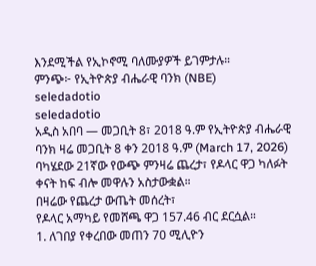እንደሚችል የኢኮኖሚ ባለሙያዎች ይገምታሉ።
ምንጭ፦ የኢትዮጵያ ብሔራዊ ባንክ (NBE)
seledadotio
seledadotio
አዲስ አበባ — መጋቢት 8፣ 2018 ዓ.ም የኢትዮጵያ ብሔራዊ ባንክ ዛሬ መጋቢት 8 ቀን 2018 ዓ.ም (March 17, 2026) ባካሄደው 21ኛው የውጭ ምንዛሬ ጨረታ፣ የዶላር ዋጋ ካለፉት ቀናት ከፍ ብሎ መዋሉን አስታውቋል።
በዛሬው የጨረታ ውጤት መሰረት፣
የዶላር አማካይ የመሸጫ ዋጋ 157.46 ብር ደርሷል።
1. ለገበያ የቀረበው መጠን 70 ሚሊዮን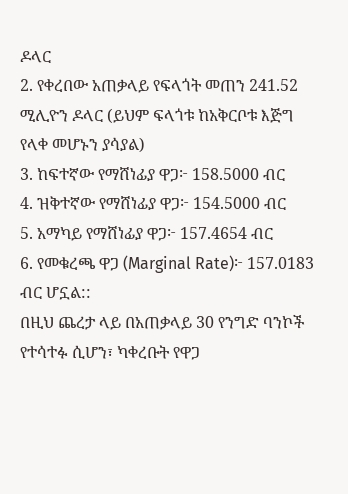ዶላር
2. የቀረበው አጠቃላይ የፍላጎት መጠን 241.52 ሚሊዮን ዶላር (ይህም ፍላጎቱ ከአቅርቦቱ እጅግ የላቀ መሆኑን ያሳያል)
3. ከፍተኛው የማሸነፊያ ዋጋ፦ 158.5000 ብር
4. ዝቅተኛው የማሸነፊያ ዋጋ፦ 154.5000 ብር
5. አማካይ የማሸነፊያ ዋጋ፦ 157.4654 ብር
6. የመቁረጫ ዋጋ (Marginal Rate)፦ 157.0183 ብር ሆኗል::
በዚህ ጨረታ ላይ በአጠቃላይ 30 የንግድ ባንኮች የተሳተፉ ሲሆን፣ ካቀረቡት የዋጋ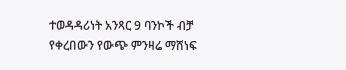ተወዳዳሪነት አንጻር 9 ባንኮች ብቻ የቀረበውን የውጭ ምንዛሬ ማሸነፍ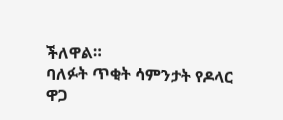ችለዋል።
ባለፉት ጥቂት ሳምንታት የዶላር ዋጋ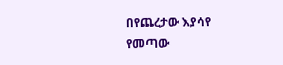በየጨረታው እያሳየ የመጣው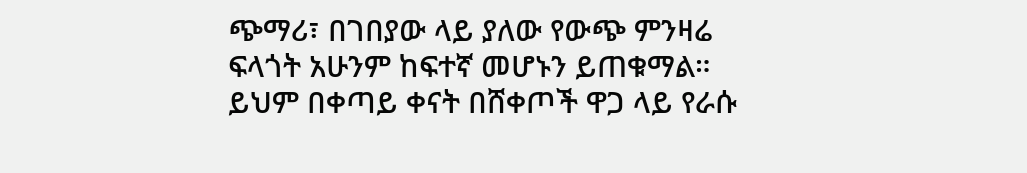ጭማሪ፣ በገበያው ላይ ያለው የውጭ ምንዛሬ ፍላጎት አሁንም ከፍተኛ መሆኑን ይጠቁማል።
ይህም በቀጣይ ቀናት በሸቀጦች ዋጋ ላይ የራሱ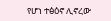የሆነ ተፅዕኖ ሊኖረው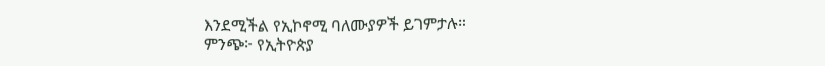እንደሚችል የኢኮኖሚ ባለሙያዎች ይገምታሉ።
ምንጭ፦ የኢትዮጵያ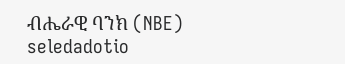ብሔራዊ ባንክ (NBE)
seledadotio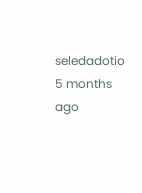seledadotio
5 months ago